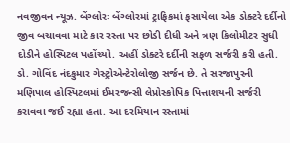નવજીવન ન્યૂઝ. બેંગ્લોરઃ બેંગ્લોરમાં ટ્રાફિકમાં ફસાયેલા એક ડોક્ટરે દર્દીનો જીવ બચાવવા માટે કાર રસ્તા પર છોડી દીધી અને ત્રણ કિલોમીટર સુધી દોડીને હોસ્પિટલ પહોંચ્યો. અહીં ડોક્ટરે દર્દીની સફળ સર્જરી કરી હતી. ડો. ગોવિંદ નંદકુમાર ગેસ્ટ્રોએન્ટેરોલોજી સર્જન છે. તે સરજાપુરની મણિપાલ હોસ્પિટલમાં ઈમરજન્સી લેપ્રોસ્કોપિક પિત્તાશયની સર્જરી કરાવવા જઈ રહ્યા હતા. આ દરમિયાન રસ્તામાં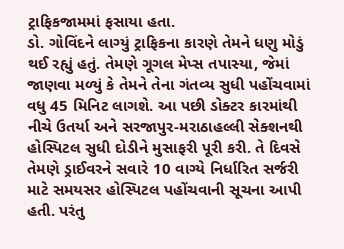ટ્રાફિકજામમાં ફસાયા હતા.
ડો. ગોવિંદને લાગ્યું ટ્રાફિકના કારણે તેમને ધણુ મોડું થઈ રહ્યું હતું. તેમણે ગૂગલ મેપ્સ તપાસ્યા, જેમાં જાણવા મળ્યું કે તેમને તેના ગંતવ્ય સુધી પહોંચવામાં વધુ 45 મિનિટ લાગશે. આ પછી ડોક્ટર કારમાંથી નીચે ઉતર્યા અને સરજાપુર-મરાઠાહલ્લી સેક્શનથી હોસ્પિટલ સુધી દોડીને મુસાફરી પૂરી કરી. તે દિવસે તેમણે ડ્રાઈવરને સવારે 10 વાગ્યે નિર્ધારિત સર્જરી માટે સમયસર હોસ્પિટલ પહોંચવાની સૂચના આપી હતી. પરંતુ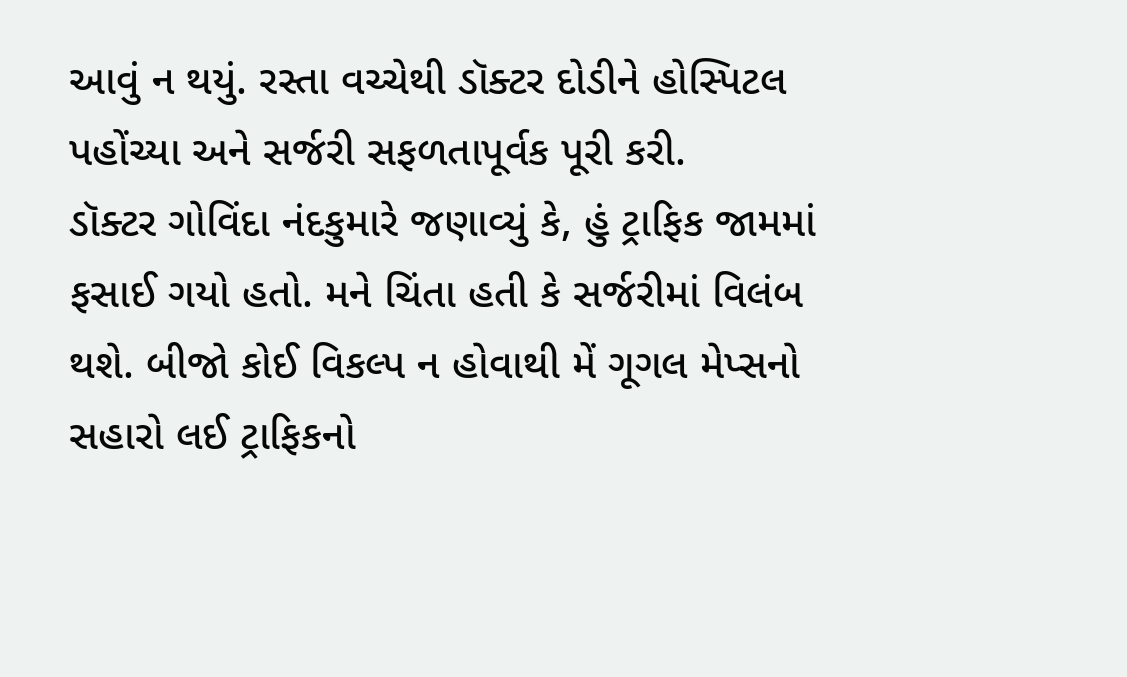આવું ન થયું. રસ્તા વચ્ચેથી ડૉક્ટર દોડીને હોસ્પિટલ પહોંચ્યા અને સર્જરી સફળતાપૂર્વક પૂરી કરી.
ડૉક્ટર ગોવિંદા નંદકુમારે જણાવ્યું કે, હું ટ્રાફિક જામમાં ફસાઈ ગયો હતો. મને ચિંતા હતી કે સર્જરીમાં વિલંબ થશે. બીજો કોઈ વિકલ્પ ન હોવાથી મેં ગૂગલ મેપ્સનો સહારો લઈ ટ્રાફિકનો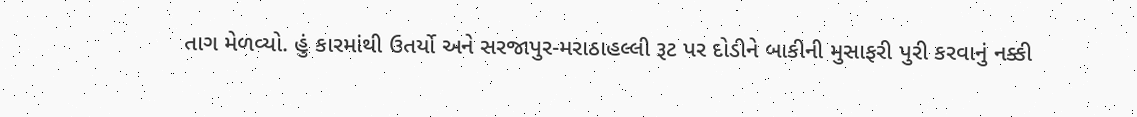તાગ મેળવ્યો. હું કારમાંથી ઉતર્યો અને સરજાપુર-મરાઠાહલ્લી રૂટ પર દોડીને બાકીની મુસાફરી પુરી કરવાનું નક્કી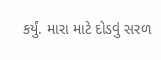કર્યું. મારા માટે દોડવું સરળ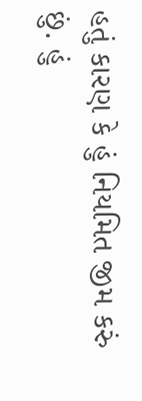હતું કારણ કે હું નિયમિત જીમ કરું છું. હું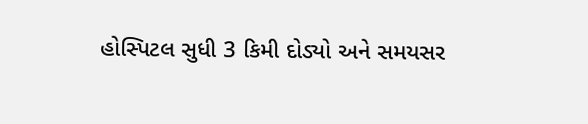હોસ્પિટલ સુધી 3 કિમી દોડ્યો અને સમયસર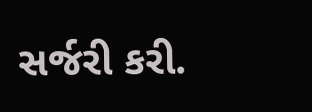સર્જરી કરી.